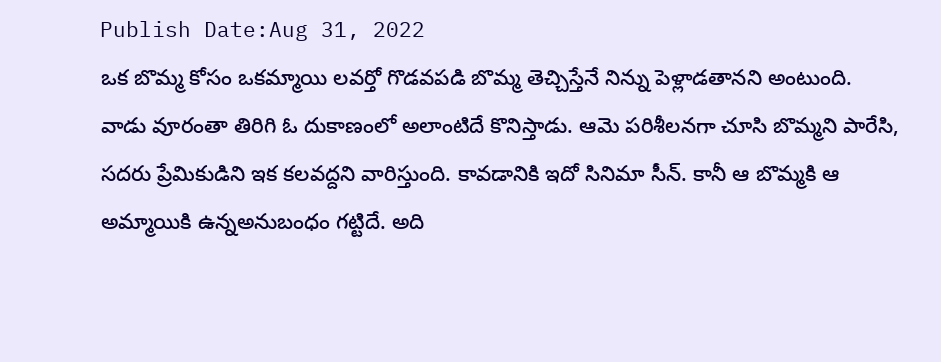Publish Date:Aug 31, 2022
ఒక బొమ్మ కోసం ఒకమ్మాయి లవర్తో గొడవపడి బొమ్మ తెచ్చిస్తేనే నిన్ను పెళ్లాడతానని అంటుంది. వాడు వూరంతా తిరిగి ఓ దుకాణంలో అలాంటిదే కొనిస్తాడు. ఆమె పరిశీలనగా చూసి బొమ్మని పారేసి, సదరు ప్రేమికుడిని ఇక కలవద్దని వారిస్తుంది. కావడానికి ఇదో సినిమా సీన్. కానీ ఆ బొమ్మకి ఆ అమ్మాయికి ఉన్నఅనుబంధం గట్టిదే. అది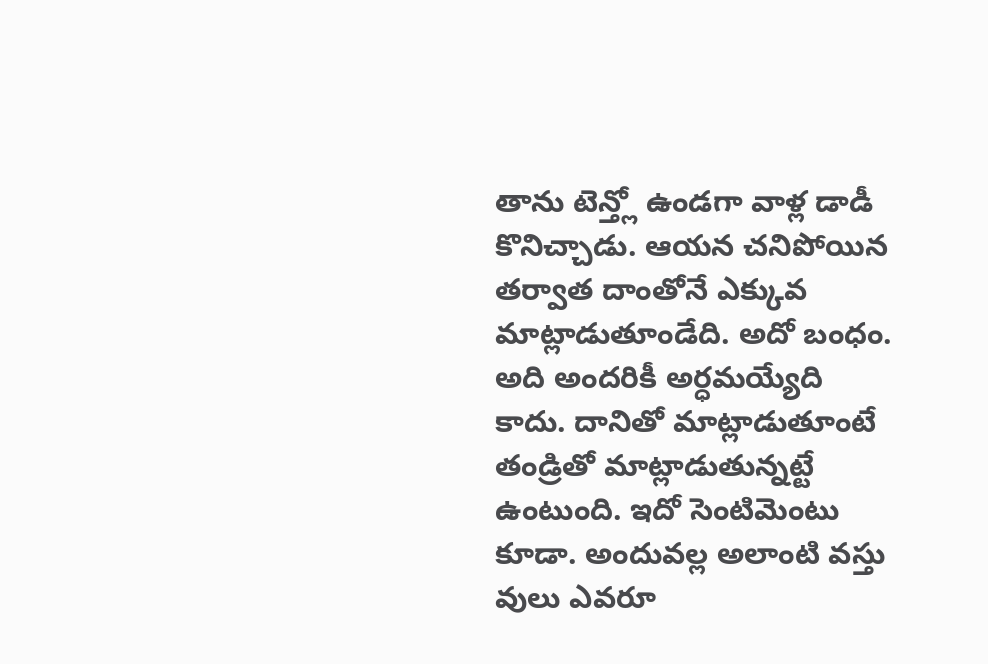తాను టెన్త్లో ఉండగా వాళ్ల డాడీ కొనిచ్చాడు. ఆయన చనిపోయిన తర్వాత దాంతోనే ఎక్కువ మాట్లాడుతూండేది. అదో బంధం. అది అందరికీ అర్ధమయ్యేది కాదు. దానితో మాట్లాడుతూంటే తండ్రితో మాట్లాడుతున్నట్టే ఉంటుంది. ఇదో సెంటిమెంటు కూడా. అందువల్ల అలాంటి వస్తు వులు ఎవరూ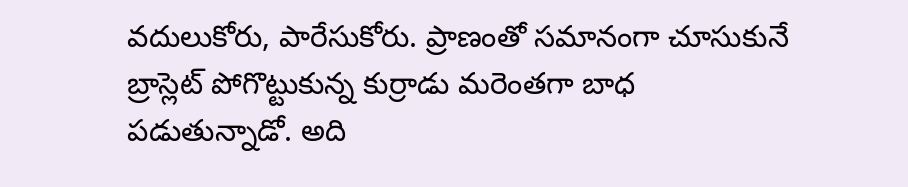వదులుకోరు, పారేసుకోరు. ప్రాణంతో సమానంగా చూసుకునే బ్రాస్లెట్ పోగొట్టుకున్న కుర్రాడు మరెంతగా బాధ పడుతున్నాడో. అది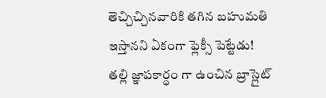తెచ్చిచ్చినవారికి తగిన బహుమతి ఇస్తానని ఏకంగా ఫ్లెక్సీ పెట్టేడు!
తల్లి జ్ఞాపకార్ధం గా ఉంచిన బ్రాస్లైట్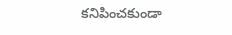కనిపించకుండా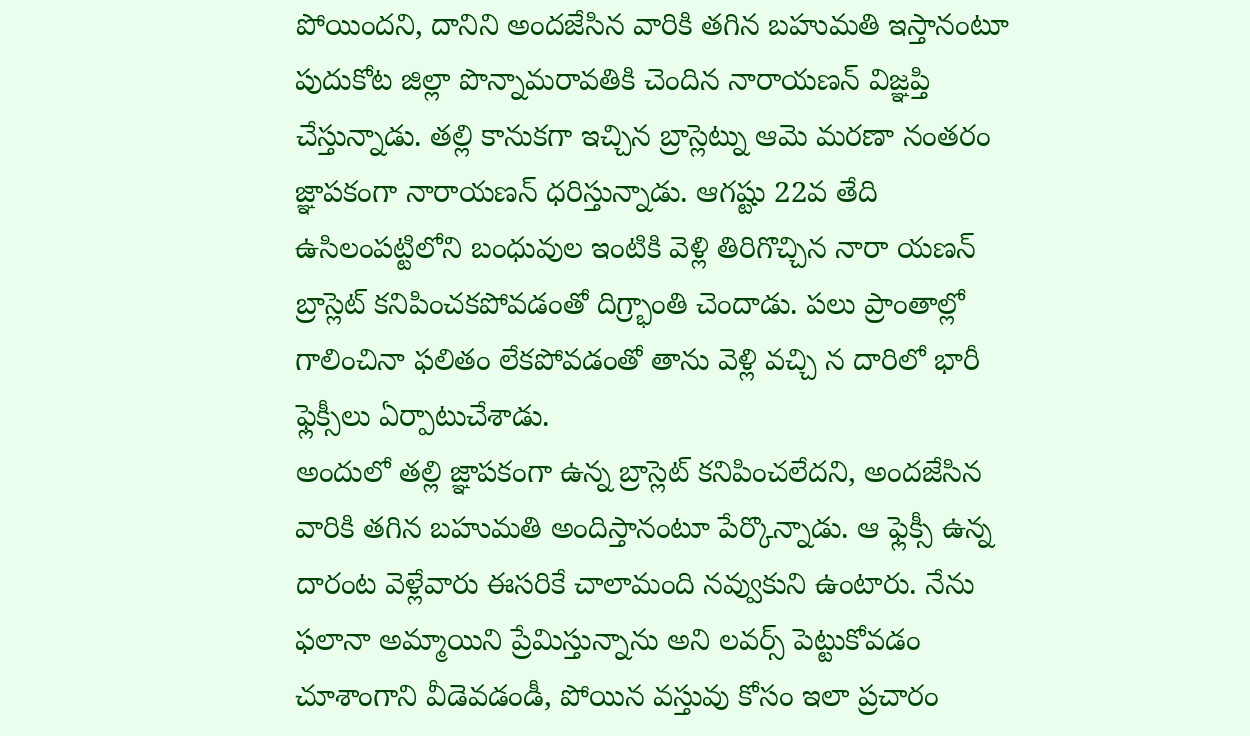పోయిందని, దానిని అందజేసిన వారికి తగిన బహుమతి ఇస్తానంటూ పుదుకోట జిల్లా పొన్నామరావతికి చెందిన నారాయణన్ విజ్ఞప్తి చేస్తున్నాడు. తల్లి కానుకగా ఇచ్చిన బ్రాస్లెట్ను ఆమె మరణా నంతరం జ్ఞాపకంగా నారాయణన్ ధరిస్తున్నాడు. ఆగష్టు 22వ తేది ఉసిలంపట్టిలోని బంధువుల ఇంటికి వెళ్లి తిరిగొచ్చిన నారా యణన్ బ్రాస్లెట్ కనిపించకపోవడంతో దిగ్ర్భాంతి చెందాడు. పలు ప్రాంతాల్లో గాలించినా ఫలితం లేకపోవడంతో తాను వెళ్లి వచ్చి న దారిలో భారీ ఫ్లెక్సీలు ఏర్పాటుచేశాడు.
అందులో తల్లి జ్ఞాపకంగా ఉన్న బ్రాస్లెట్ కనిపించలేదని, అందజేసిన వారికి తగిన బహుమతి అందిస్తానంటూ పేర్కొన్నాడు. ఆ ఫ్లెక్సీ ఉన్న దారంట వెళ్లేవారు ఈసరికే చాలామంది నవ్వుకుని ఉంటారు. నేను ఫలానా అమ్మాయిని ప్రేమిస్తున్నాను అని లవర్స్ పెట్టుకోవడం చూశాంగాని వీడెవడండీ, పోయిన వస్తువు కోసం ఇలా ప్రచారం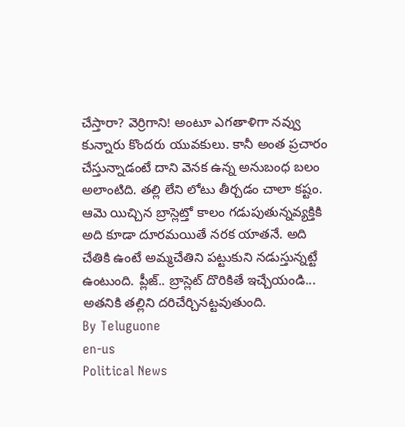చేస్తారా? వెర్రిగాని! అంటూ ఎగతాళిగా నవ్వు కున్నారు కొందరు యువకులు. కానీ అంత ప్రచారం చేస్తున్నాడంటే దాని వెనక ఉన్న అనుబంధ బలం అలాంటిది. తల్లి లేని లోటు తీర్చడం చాలా కష్టం. ఆమె యిచ్చిన బ్రాస్లెట్తో కాలం గడుపుతున్నవ్యక్తికి అది కూడా దూరమయితే నరక యాతనే. అది చేతికి ఉంటే అమ్మచేతిని పట్టుకుని నడుస్తున్నట్టే ఉంటుంది. ప్లీజ్.. బ్రాస్లెట్ దొరికితే ఇచ్చేయండి... అతనికి తల్లిని దరిచేర్చినట్టవుతుంది.
By Teluguone
en-us
Political News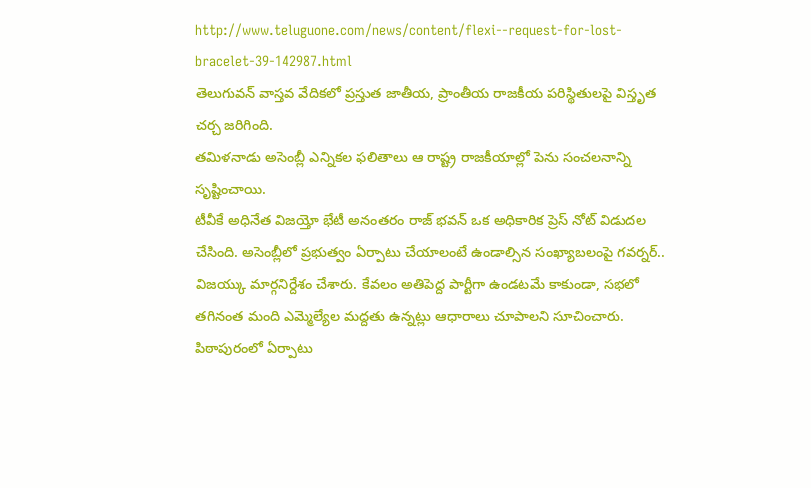http://www.teluguone.com/news/content/flexi--request-for-lost-bracelet-39-142987.html
తెలుగువన్ వాస్తవ వేదికలో ప్రస్తుత జాతీయ, ప్రాంతీయ రాజకీయ పరిస్థితులపై విస్తృత చర్చ జరిగింది.
తమిళనాడు అసెంబ్లీ ఎన్నికల ఫలితాలు ఆ రాష్ట్ర రాజకీయాల్లో పెను సంచలనాన్ని సృష్టించాయి.
టీవీకే అధినేత విజయ్తో భేటీ అనంతరం రాజ్ భవన్ ఒక అధికారిక ప్రెస్ నోట్ విడుదల చేసింది. అసెంబ్లీలో ప్రభుత్వం ఏర్పాటు చేయాలంటే ఉండాల్సిన సంఖ్యాబలంపై గవర్నర్.. విజయ్కు మార్గనిర్దేశం చేశారు. కేవలం అతిపెద్ద పార్టీగా ఉండటమే కాకుండా, సభలో తగినంత మంది ఎమ్మెల్యేల మద్దతు ఉన్నట్లు ఆధారాలు చూపాలని సూచించారు.
పిఠాపురంలో ఏర్పాటు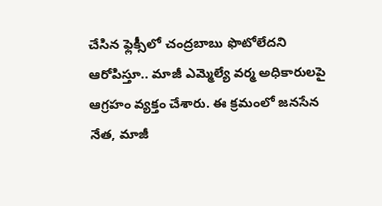చేసిన ఫ్లెక్సీలో చంద్రబాబు ఫొటోలేదని ఆరోపిస్తూ.. మాజీ ఎమ్మెల్యే వర్మ అధికారులపై ఆగ్రహం వ్యక్తం చేశారు. ఈ క్రమంలో జనసేన నేత, మాజీ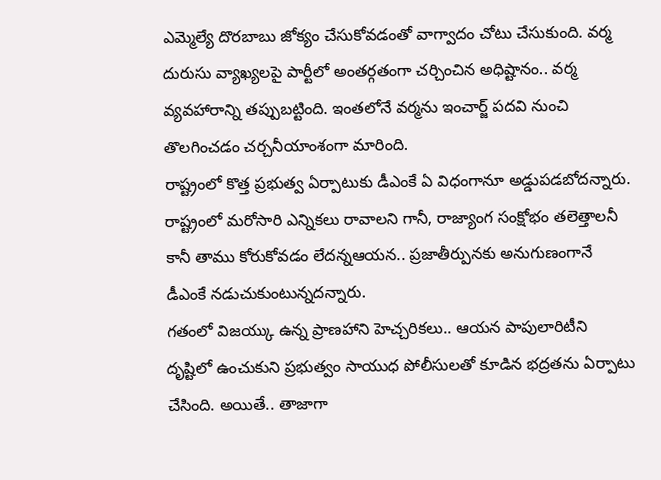ఎమ్మెల్యే దొరబాబు జోక్యం చేసుకోవడంతో వాగ్వాదం చోటు చేసుకుంది. వర్మ దురుసు వ్యాఖ్యలపై పార్టీలో అంతర్గతంగా చర్చించిన అధిష్టానం.. వర్మ వ్యవహారాన్ని తప్పుబట్టింది. ఇంతలోనే వర్మను ఇంచార్జ్ పదవి నుంచి తొలగించడం చర్చనీయాంశంగా మారింది.
రాష్ట్రంలో కొత్త ప్రభుత్వ ఏర్పాటుకు డీఎంకే ఏ విధంగానూ అడ్డుపడబోదన్నారు. రాష్ట్రంలో మరోసారి ఎన్నికలు రావాలని గానీ, రాజ్యాంగ సంక్షోభం తలెత్తాలనీ కానీ తాము కోరుకోవడం లేదన్నఆయన.. ప్రజాతీర్పునకు అనుగుణంగానే డీఎంకే నడుచుకుంటున్నదన్నారు.
గతంలో విజయ్కు ఉన్న ప్రాణహాని హెచ్చరికలు.. ఆయన పాపులారిటీని దృష్టిలో ఉంచుకుని ప్రభుత్వం సాయుధ పోలీసులతో కూడిన భద్రతను ఏర్పాటు చేసింది. అయితే.. తాజాగా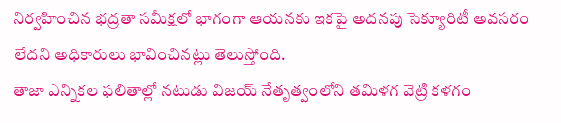నిర్వహించిన భద్రతా సమీక్షలో భాగంగా ఆయనకు ఇకపై అదనపు సెక్యూరిటీ అవసరం లేదని అధికారులు భావించినట్లు తెలుస్తోంది.
తాజా ఎన్నికల ఫలితాల్లో నటుడు విజయ్ నేతృత్వంలోని తమిళగ వెట్రి కళగం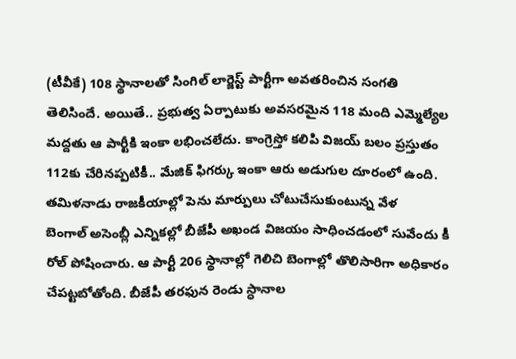(టీవీకే) 108 స్థానాలతో సింగిల్ లార్జెస్ట్ పార్టీగా అవతరించిన సంగతి తెలిసిందే. అయితే.. ప్రభుత్వ ఏర్పాటుకు అవసరమైన 118 మంది ఎమ్మెల్యేల మద్దతు ఆ పార్టీకి ఇంకా లభించలేదు. కాంగ్రెస్తో కలిపి విజయ్ బలం ప్రస్తుతం 112కు చేరినప్పటికీ.. మేజిక్ ఫిగర్కు ఇంకా ఆరు అడుగుల దూరంలో ఉంది.
తమిళనాడు రాజకీయాల్లో పెను మార్పులు చోటుచేసుకుంటున్న వేళ
బెంగాల్ అసెంబ్లీ ఎన్నికల్లో బీజేపీ అఖండ విజయం సాధించడంలో సువేందు కీ రోల్ పోషించారు. ఆ పార్టీ 206 స్థానాల్లో గెలిచి బెంగాల్లో తొలిసారిగా అధికారం చేపట్టబోతోంది. బీజేపీ తరఫున రెండు స్ధానాల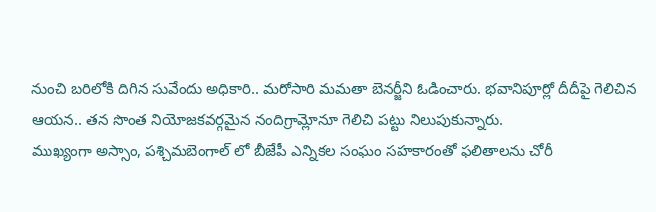నుంచి బరిలోకి దిగిన సువేందు అధికారి.. మరోసారి మమతా బెనర్జీని ఓడించారు. భవానిపూర్లో దీదీపై గెలిచిన ఆయన.. తన సొంత నియోజకవర్గమైన నందిగ్రామ్లోనూ గెలిచి పట్టు నిలుపుకున్నారు.
ముఖ్యంగా అస్సాం, పశ్చిమబెంగాల్ లో బీజేపీ ఎన్నికల సంఘం సహకారంతో ఫలితాలను చోరీ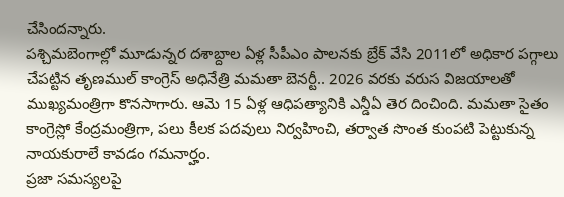చేసిందన్నారు.
పశ్చిమబెంగాల్లో మూడున్నర దశాబ్దాల ఏళ్ల సీపీఎం పాలనకు బ్రేక్ వేసి 2011లో అధికార పగ్గాలు చేపట్టిన తృణముల్ కాంగ్రెస్ అధినేత్రి మమతా బెనర్టీ.. 2026 వరకు వరుస విజయాలతో ముఖ్యమంత్రిగా కొనసాగారు. ఆమె 15 ఏళ్ల ఆధిపత్యానికి ఎన్డీఏ తెర దించింది. మమతా సైతం కాంగ్రెస్లో కేంద్రమంత్రిగా, పలు కీలక పదవులు నిర్వహించి, తర్వాత సొంత కుంపటి పెట్టుకున్న నాయకురాలే కావడం గమనార్హం.
ప్రజా సమస్యలపై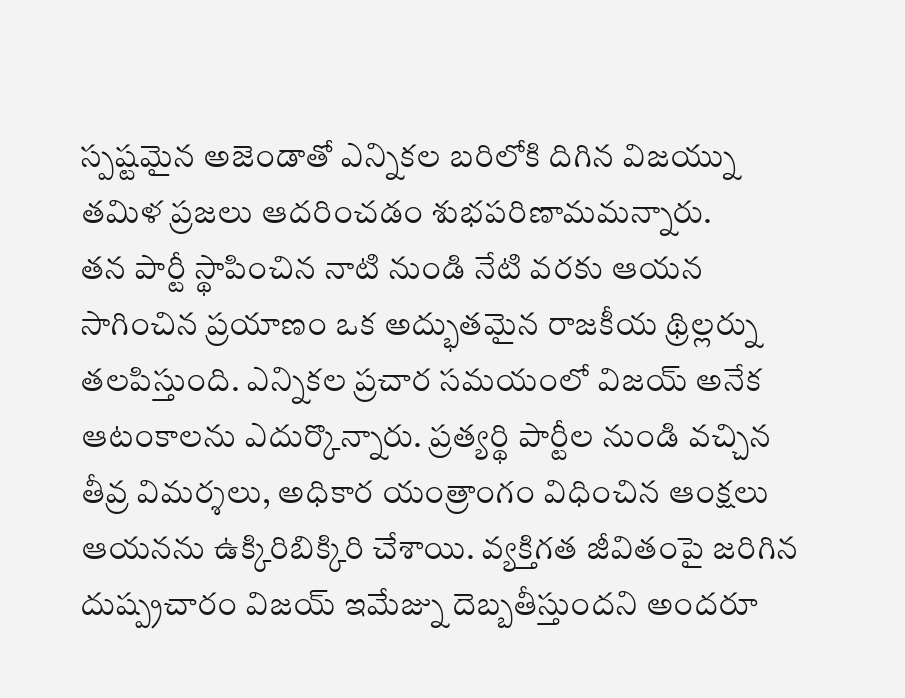స్పష్టమైన అజెండాతో ఎన్నికల బరిలోకి దిగిన విజయ్ను తమిళ ప్రజలు ఆదరించడం శుభపరిణామమన్నారు.
తన పార్టీ స్థాపించిన నాటి నుండి నేటి వరకు ఆయన సాగించిన ప్రయాణం ఒక అద్భుతమైన రాజకీయ థ్రిల్లర్ను తలపిస్తుంది. ఎన్నికల ప్రచార సమయంలో విజయ్ అనేక ఆటంకాలను ఎదుర్కొన్నారు. ప్రత్యర్థి పార్టీల నుండి వచ్చిన తీవ్ర విమర్శలు, అధికార యంత్రాంగం విధించిన ఆంక్షలు ఆయనను ఉక్కిరిబిక్కిరి చేశాయి. వ్యక్తిగత జీవితంపై జరిగిన దుష్ప్రచారం విజయ్ ఇమేజ్ను దెబ్బతీస్తుందని అందరూ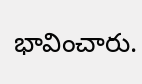భావించారు.